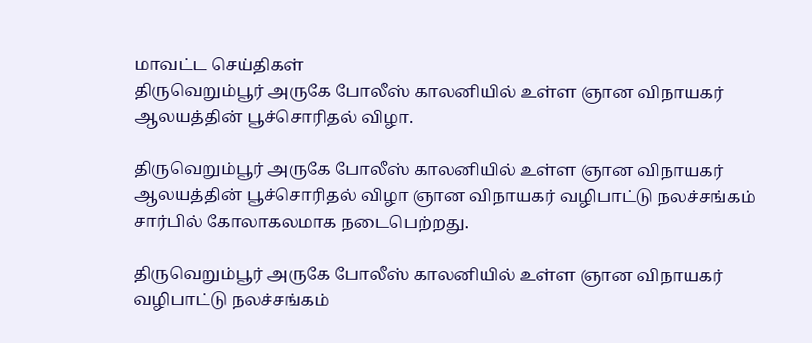மாவட்ட செய்திகள்
திருவெறும்பூர் அருகே போலீஸ் காலனியில் உள்ள ஞான விநாயகர் ஆலயத்தின் பூச்சொரிதல் விழா.

திருவெறும்பூர் அருகே போலீஸ் காலனியில் உள்ள ஞான விநாயகர் ஆலயத்தின் பூச்சொரிதல் விழா ஞான விநாயகர் வழிபாட்டு நலச்சங்கம் சார்பில் கோலாகலமாக நடைபெற்றது.

திருவெறும்பூர் அருகே போலீஸ் காலனியில் உள்ள ஞான விநாயகர் வழிபாட்டு நலச்சங்கம்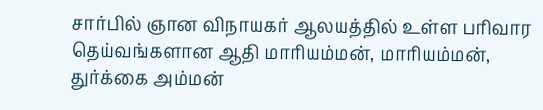சார்பில் ஞான விநாயகர் ஆலயத்தில் உள்ள பரிவார தெய்வங்களான ஆதி மாரியம்மன், மாரியம்மன், துர்க்கை அம்மன்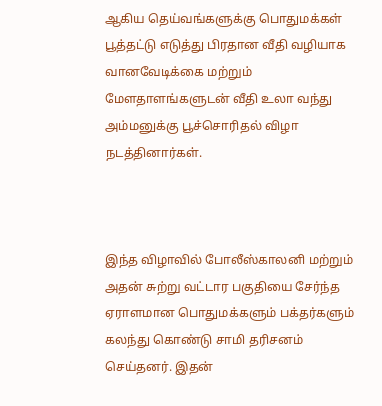ஆகிய தெய்வங்களுக்கு பொதுமக்கள் பூத்தட்டு எடுத்து பிரதான வீதி வழியாக வானவேடிக்கை மற்றும் மேளதாளங்களுடன் வீதி உலா வந்து அம்மனுக்கு பூச்சொரிதல் விழா நடத்தினார்கள்.



இந்த விழாவில் போலீஸ்காலனி மற்றும் அதன் சுற்று வட்டார பகுதியை சேர்ந்த ஏராளமான பொதுமக்களும் பக்தர்களும் கலந்து கொண்டு சாமி தரிசனம் செய்தனர். இதன்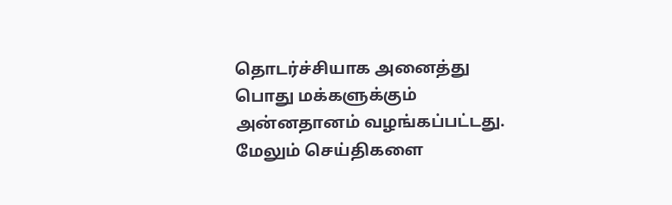தொடர்ச்சியாக அனைத்து பொது மக்களுக்கும் அன்னதானம் வழங்கப்பட்டது.
மேலும் செய்திகளை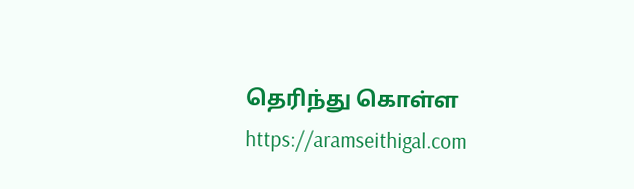தெரிந்து கொள்ள https://aramseithigal.com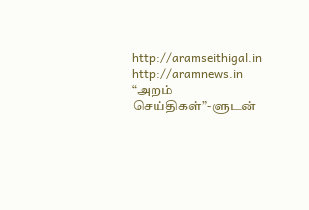http://aramseithigal.in http://aramnews.in “அறம் செய்திகள்”-ளுடன்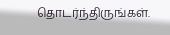தொடர்ந்திருங்கள்.